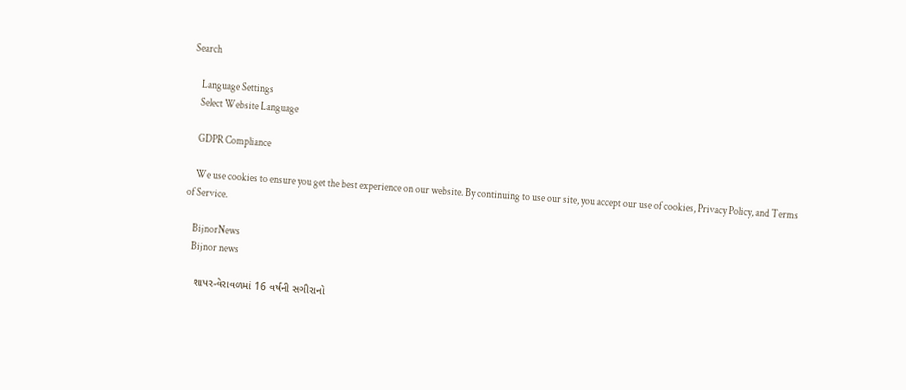Search

    Language Settings
    Select Website Language

    GDPR Compliance

    We use cookies to ensure you get the best experience on our website. By continuing to use our site, you accept our use of cookies, Privacy Policy, and Terms of Service.

    BijnorNews
    Bijnor news

    શાપર-વેરાવળમાં 16 વર્ષની સગીરાનો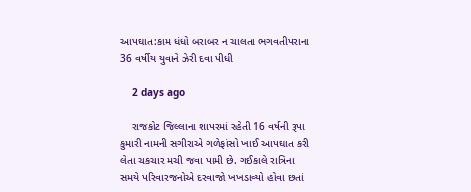આપઘાત:કામ ધંધો બરાબર ન ચાલતા ભગવતીપરાના 36 વર્ષીય યુવાને ઝેરી દવા પીધી

    2 days ago

    રાજકોટ જિલ્લાના શાપરમાં રહેતી 16 વર્ષની રૂપા કુમારી નામની સગીરાએ ગળેફાંસો ખાઈ આપઘાત કરી લેતા ચકચાર મચી જવા પામી છે. ગઈકાલે રાત્રિના સમયે પરિવારજનોએ દરવાજો ખખડાવ્યો હોવા છતાં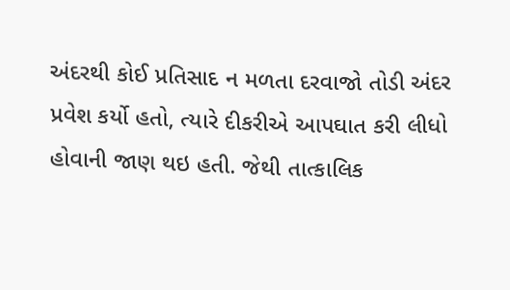અંદરથી કોઈ પ્રતિસાદ ન મળતા દરવાજો તોડી અંદર પ્રવેશ કર્યો હતો, ત્યારે દીકરીએ આપઘાત કરી લીધો હોવાની જાણ થઇ હતી. જેથી તાત્કાલિક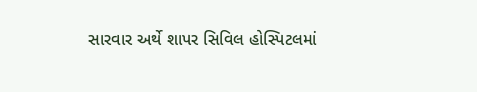સારવાર અર્થે શાપર સિવિલ હોસ્પિટલમાં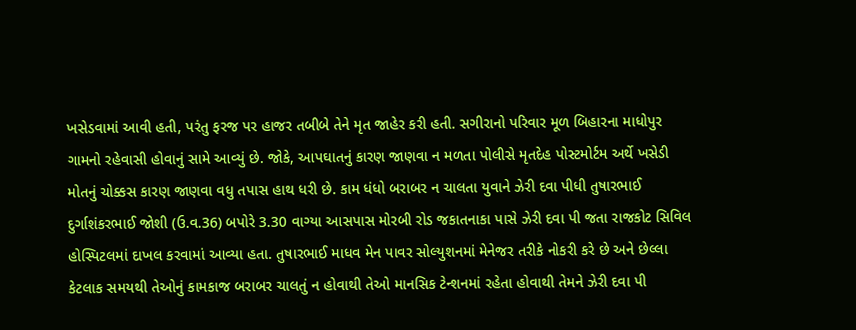ખસેડવામાં આવી હતી, પરંતુ ફરજ પર હાજર તબીબે તેને મૃત જાહેર કરી હતી. સગીરાનો પરિવાર મૂળ બિહારના માધોપુર ગામનો રહેવાસી હોવાનું સામે આવ્યું છે. જોકે, આપઘાતનું કારણ જાણવા ન મળતા પોલીસે મૃતદેહ પોસ્ટમોર્ટમ અર્થે ખસેડી મોતનું ચોક્કસ કારણ જાણવા વધુ તપાસ હાથ ધરી છે. કામ ધંધો બરાબર ન ચાલતા યુવાને ઝેરી દવા પીધી તુષારભાઈ દુર્ગાશંકરભાઈ જોશી (ઉ.વ.36) બપોરે 3.30 વાગ્યા આસપાસ મોરબી રોડ જકાતનાકા પાસે ઝેરી દવા પી જતા રાજકોટ સિવિલ હોસ્પિટલમાં દાખલ કરવામાં આવ્યા હતા. તુષારભાઈ માધવ મેન પાવર સોલ્યુશનમાં મેનેજર તરીકે નોકરી કરે છે અને છેલ્લા કેટલાક સમયથી તેઓનું કામકાજ બરાબર ચાલતું ન હોવાથી તેઓ માનસિક ટેન્શનમાં રહેતા હોવાથી તેમને ઝેરી દવા પી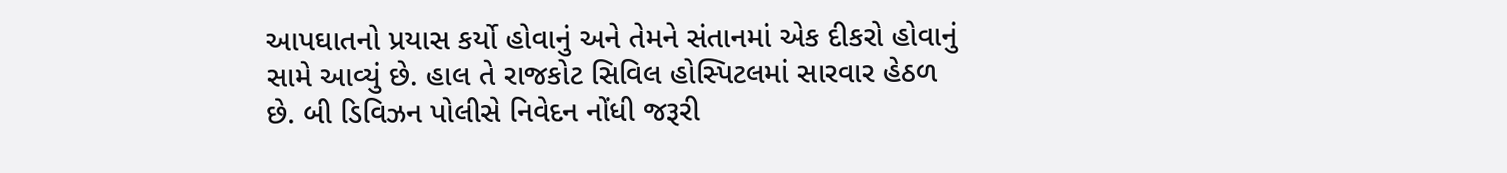આપઘાતનો પ્રયાસ કર્યો હોવાનું અને તેમને સંતાનમાં એક દીકરો હોવાનું સામે આવ્યું છે. હાલ તે રાજકોટ સિવિલ હોસ્પિટલમાં સારવાર હેઠળ છે. બી ડિવિઝન પોલીસે નિવેદન નોંધી જરૂરી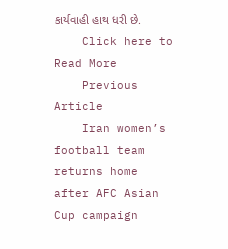કાર્યવાહી હાથ ધરી છે.
    Click here to Read More
    Previous Article
    Iran women’s football team returns home after AFC Asian Cup campaign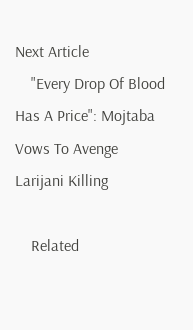Next Article
    "Every Drop Of Blood Has A Price": Mojtaba Vows To Avenge Larijani Killing

    Related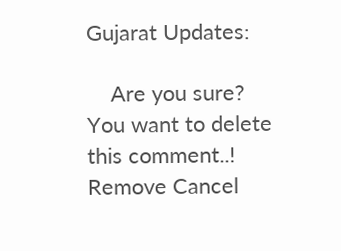Gujarat Updates:

    Are you sure? You want to delete this comment..! Remove Cancel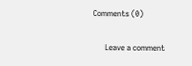Comments (0)

      Leave a comment